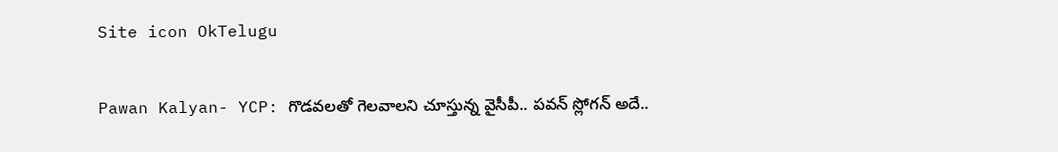Site icon OkTelugu

Pawan Kalyan- YCP: గొడవలతో గెలవాలని చూస్తున్న వైసీపీ.. పవన్ స్లోగన్ అదే..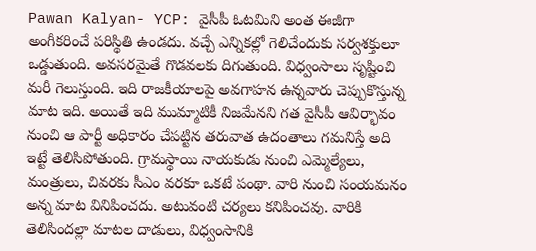Pawan Kalyan- YCP: వైసీపీ ఓటమిని అంత ఈజీగా అంగీకరించే పరిస్థితి ఉండదు. వచ్చే ఎన్నికల్లో గెలిచేందుకు సర్వశక్తులూ ఒడ్డుతుంది. అవసరమైతే గొడవలకు దిగుతుంది. విధ్వంసాలు సృష్టించి మరీ గెలుస్తుంది. ఇది రాజకీయాలపై అవగాహన ఉన్నవారు చెప్పుకొస్తున్న మాట ఇది. అయితే ఇది ముమ్మాటికీ నిజమేనని గత వైసీపీ ఆవిర్భావం నుంచి ఆ పార్టీ అధికారం చేపట్టిన తరువాత ఉదంతాలు గమనిస్తే అది ఇట్టే తెలిసిపోతుంది. గ్రామస్థాయి నాయకుడు నుంచి ఎమ్మెల్యేలు, మంత్రులు, చివరకు సీఎం వరకూ ఒకటే పంథా. వారి నుంచి సంయమనం అన్న మాట వినిపించదు. అటువంటి చర్యలు కనిపించవు. వారికి తెలిసిందల్లా మాటల దాడులు, విధ్వంసానికి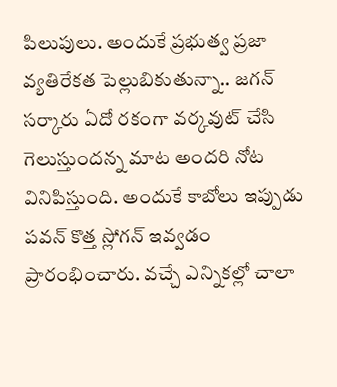పిలుపులు. అందుకే ప్రభుత్వ ప్రజా వ్యతిరేకత పెల్లుబికుతున్నా.. జగన్ సర్కారు ఏదో రకంగా వర్కవుట్ చేసి గెలుస్తుందన్న మాట అందరి నోట వినిపిస్తుంది. అందుకే కాబోలు ఇప్పుడు పవన్ కొత్త స్లోగన్ ఇవ్వడం ప్రారంభించారు. వచ్చే ఎన్నికల్లో చాలా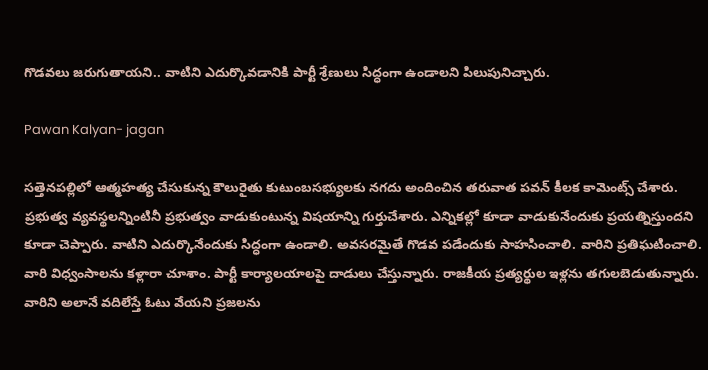గొడవలు జరుగుతాయని.. వాటిని ఎదుర్కొవడానికి పార్టీ శ్రేణులు సిద్ధంగా ఉండాలని పిలుపునిచ్చారు.

Pawan Kalyan- jagan

సత్తెనపల్లిలో ఆత్మహత్య చేసుకున్న కౌలురైతు కుటుంబసభ్యులకు నగదు అందించిన తరువాత పవన్ కీలక కామెంట్స్ చేశారు. ప్రభుత్వ వ్యవస్థలన్నింటినీ ప్రభుత్వం వాడుకుంటున్న విషయాన్ని గుర్తుచేశారు. ఎన్నికల్లో కూడా వాడుకునేందుకు ప్రయత్నిస్తుందని కూడా చెప్పారు. వాటిని ఎదుర్కొనేందుకు సిద్ధంగా ఉండాలి. అవసరమైతే గొడవ పడేందుకు సాహసించాలి. వారిని ప్రతిఘటించాలి. వారి విధ్వంసాలను కళ్లారా చూశాం. పార్టీ కార్యాలయాలపై దాడులు చేస్తున్నారు. రాజకీయ ప్రత్యర్థుల ఇళ్లను తగులబెడుతున్నారు. వారిని అలానే వదిలేస్తే ఓటు వేయని ప్రజలను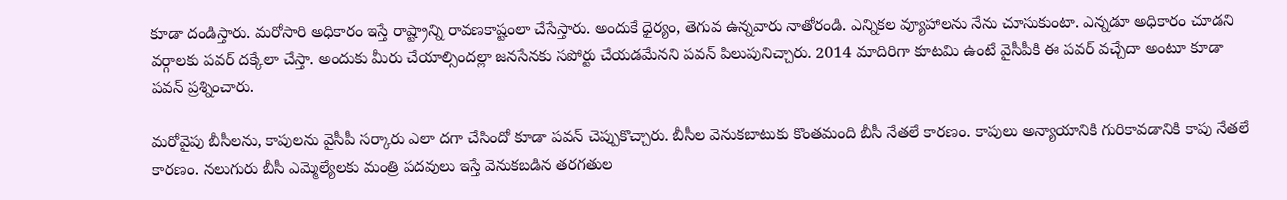కూడా దండిస్తారు. మరోసారి అధికారం ఇస్తే రాష్ట్రాన్ని రావణకాష్టంలా చేసేస్తారు. అందుకే ధైర్యం, తెగువ ఉన్నవారు నాతోరండి. ఎన్నికల వ్యూహాలను నేను చూసుకుంటా. ఎన్నడూ అధికారం చూడని వర్గాలకు పవర్ దక్కేలా చేస్తా. అందుకు మీరు చేయాల్సిందల్లా జనసేనకు సపోర్టు చేయడమేనని పవన్ పిలుపునిచ్చారు. 2014 మాదిరిగా కూటమి ఉంటే వైసీపీకి ఈ పవర్ వచ్చేదా అంటూ కూడా పవన్ ప్రశ్నించారు.

మరోవైపు బీసీలను, కాపులను వైసీపీ సర్కారు ఎలా దగా చేసిందో కూడా పవన్ చెప్పుకొచ్చారు. బీసీల వెనుకబాటుకు కొంతమంది బీసీ నేతలే కారణం. కాపులు అన్యాయానికి గురికావడానికి కాపు నేతలే కారణం. నలుగురు బీసీ ఎమ్మెల్యేలకు మంత్రి పదవులు ఇస్తే వెనుకబడిన తరగతుల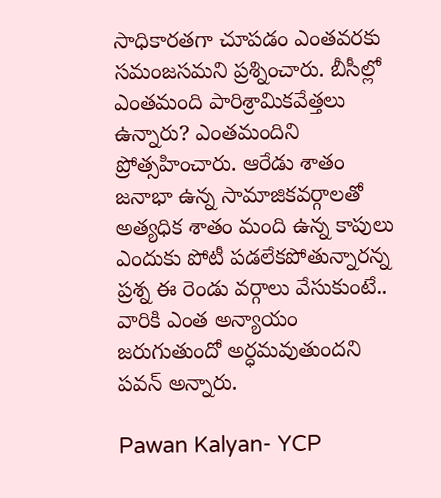సాధికారతగా చూపడం ఎంతవరకు సమంజసమని ప్రశ్నించారు. బీసీల్లో ఎంతమంది పారిశ్రామికవేత్తలు ఉన్నారు? ఎంతమందిని ప్రోత్సహించారు. ఆరేడు శాతం జనాభా ఉన్న సామాజికవర్గాలతో అత్యధిక శాతం మంది ఉన్న కాపులు ఎందుకు పోటీ పడలేకపోతున్నారన్న ప్రశ్న ఈ రెండు వర్గాలు వేసుకుంటే.. వారికి ఎంత అన్యాయం జరుగుతుందో అర్ధమవుతుందని పవన్ అన్నారు.

Pawan Kalyan- YCP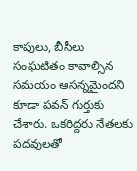కాపులు, బీసీలు సంఘటితం కావాల్సిన సమయం ఆసన్నమైందని కూడా పవన్ గుర్తుకు చేశారు. ఒకరిద్దరు నేతలకు పదవులతో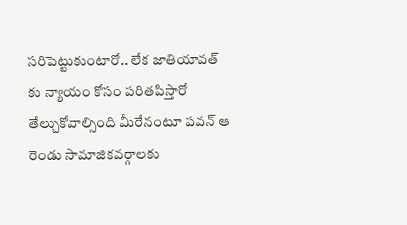సరిపెట్టుకుంటారో.. లేక జాతియావత్ కు న్యాయం కోసం పరితపిస్తారో తేల్చుకోవాల్సింది మీరేనంటూ పవన్ ఆ రెండు సామాజికవర్గాలకు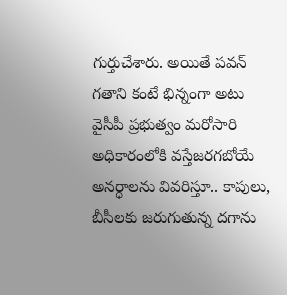గుర్తుచేశారు. అయితే పవన్ గతాని కంటే భిన్నంగా అటు వైసీపీ ప్రభుత్వం మరోసారి అధికారంలోకి వస్తేజరగబోయే అనర్ధాలను వివరిస్తూ.. కాపులు, బీసీలకు జరుగుతున్న దగాను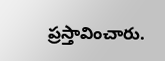ప్రస్తావించారు.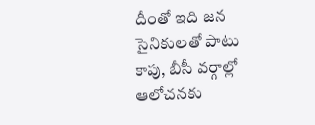దీంతో ఇది జన సైనికులతో పాటు కాపు, బీసీ వర్గాల్లో ఆలోచనకు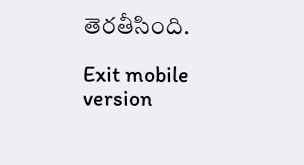తెరతీసింది.

Exit mobile version